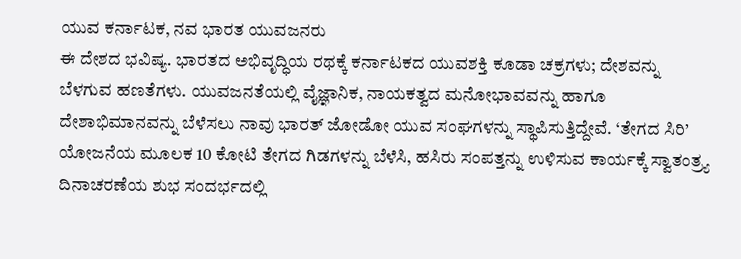ಯುವ ಕರ್ನಾಟಕ, ನವ ಭಾರತ ಯುವಜನರು
ಈ ದೇಶದ ಭವಿಷ್ಯ. ಭಾರತದ ಅಭಿವೃದ್ಧಿಯ ರಥಕ್ಕೆ ಕರ್ನಾಟಕದ ಯುವಶಕ್ತಿ ಕೂಡಾ ಚಕ್ರಗಳು; ದೇಶವನ್ನು ಬೆಳಗುವ ಹಣತೆಗಳು. ಯುವಜನತೆಯಲ್ಲಿ ವೈಜ್ಞಾನಿಕ, ನಾಯಕತ್ವದ ಮನೋಭಾವವನ್ನು ಹಾಗೂ ದೇಶಾಭಿಮಾನವನ್ನು ಬೆಳೆಸಲು ನಾವು ಭಾರತ್ ಜೋಡೋ ಯುವ ಸಂಘಗಳನ್ನು ಸ್ಥಾಪಿಸುತ್ತಿದ್ದೇವೆ. ‘ತೇಗದ ಸಿರಿ’ ಯೋಜನೆಯ ಮೂಲಕ 10 ಕೋಟಿ ತೇಗದ ಗಿಡಗಳನ್ನು ಬೆಳೆಸಿ, ಹಸಿರು ಸಂಪತ್ತನ್ನು ಉಳಿಸುವ ಕಾರ್ಯಕ್ಕೆ ಸ್ವಾತಂತ್ರ್ಯ ದಿನಾಚರಣೆಯ ಶುಭ ಸಂದರ್ಭದಲ್ಲಿ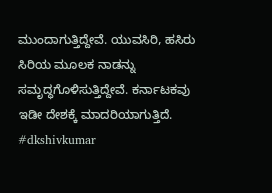ಮುಂದಾಗುತ್ತಿದ್ದೇವೆ. ಯುವಸಿರಿ, ಹಸಿರು ಸಿರಿಯ ಮೂಲಕ ನಾಡನ್ನು ಸಮೃದ್ಧಗೊಳಿಸುತ್ತಿದ್ದೇವೆ. ಕರ್ನಾಟಕವು ಇಡೀ ದೇಶಕ್ಕೆ ಮಾದರಿಯಾಗುತ್ತಿದೆ. #dkshivkumar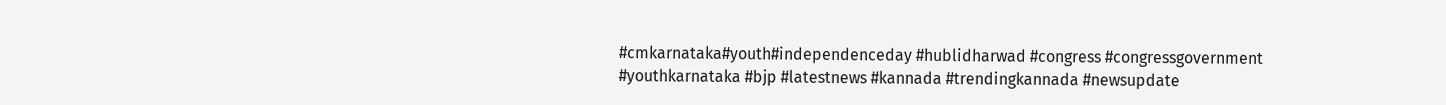#cmkarnataka#youth#independenceday #hublidharwad #congress #congressgovernment #youthkarnataka #bjp #latestnews #kannada #trendingkannada #newsupdate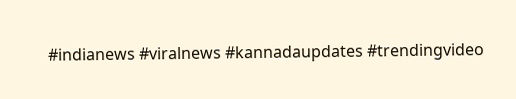#indianews #viralnews #kannadaupdates #trendingvideo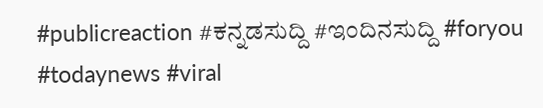#publicreaction #ಕನ್ನಡಸುದ್ದಿ #ಇಂದಿನಸುದ್ದಿ #foryou #todaynews #viral